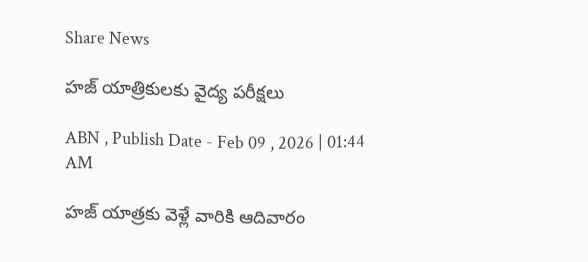Share News

హజ్‌ యాత్రికులకు వైద్య పరీక్షలు

ABN , Publish Date - Feb 09 , 2026 | 01:44 AM

హజ్‌ యాత్రకు వెళ్లే వారికి ఆదివారం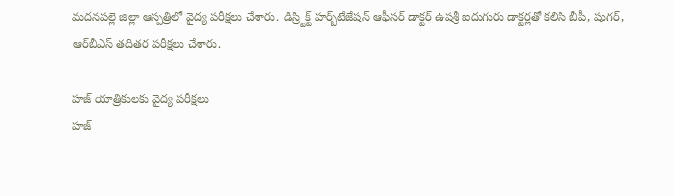మదనపల్లె జిల్లా ఆస్పత్రిలో వైద్య పరీక్షలు చేశారు. డిస్ర్టిక్ట్‌ హర్బ్‌టేజేషన్‌ ఆఫీసర్‌ డాక్టర్‌ ఉషశ్రీ ఐదుగురు డాక్టర్లతో కలిసి బీపీ, షుగర్‌, ఆర్‌బీఎస్‌ తదితర పరీక్షలు చేశారు.

హజ్‌ యాత్రికులకు వైద్య పరీక్షలు
హజ్‌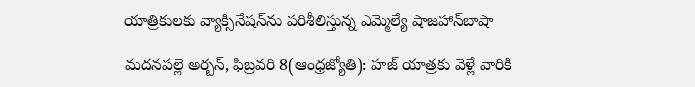యాత్రికులకు వ్యాక్సినేషన్‌ను పరిశీలిస్తున్న ఎమ్మెల్యే షాజహాన్‌బాషా

మదనపల్లె అర్బన్‌, ఫిబ్రవరి 8(ఆంధ్రజ్యోతి): హజ్‌ యాత్రకు వెళ్లే వారికి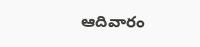ఆదివారం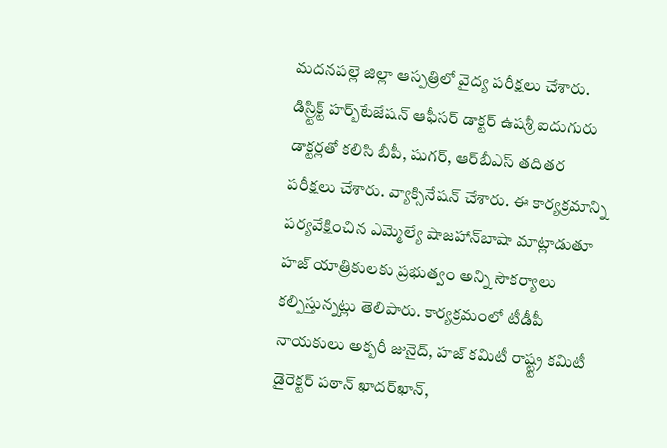మదనపల్లె జిల్లా ఆస్పత్రిలో వైద్య పరీక్షలు చేశారు. డిస్ర్టిక్ట్‌ హర్బ్‌టేజేషన్‌ ఆఫీసర్‌ డాక్టర్‌ ఉషశ్రీ ఐదుగురు డాక్టర్లతో కలిసి బీపీ, షుగర్‌, ఆర్‌బీఎస్‌ తదితర పరీక్షలు చేశారు. వ్యాక్సినేషన్‌ చేశారు. ఈ కార్యక్రమాన్ని పర్యవేక్షించిన ఎమ్మెల్యే షాజహాన్‌బాషా మాట్లాడుతూ హజ్‌ యాత్రికులకు ప్రభుత్వం అన్ని సౌకర్యాలు కల్పిస్తున్నట్లు తెలిపారు. కార్యక్రమంలో టీడీపీ నాయకులు అక్బరీ జునైద్‌, హజ్‌ కమిటీ రాష్ట్ట్ర కమిటీ డైరెక్టర్‌ పఠాన్‌ ఖాదర్‌ఖాన్‌,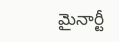మైనార్టీ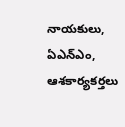నాయకులు, ఏఎన్‌ఎం, ఆశకార్యకర్తలు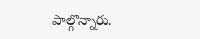పాల్గొన్నారు.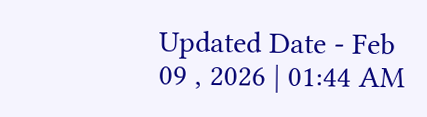Updated Date - Feb 09 , 2026 | 01:44 AM